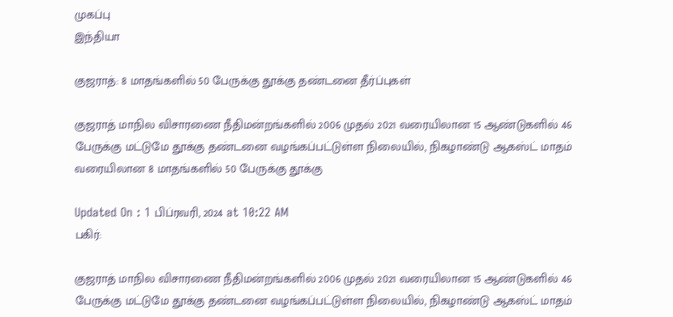முகப்பு
இந்தியா

குஜராத்: 8 மாதங்களில் 50 பேருக்கு தூக்கு தண்டனை தீர்ப்புகள்

குஜராத் மாநில விசாரணை நீதிமன்றங்களில் 2006 முதல் 2021 வரையிலான 15 ஆண்டுகளில் 46 பேருக்கு மட்டுமே தூக்கு தண்டனை வழங்கப்பட்டுள்ள நிலையில், நிகழாண்டு ஆகஸ்ட் மாதம் வரையிலான 8 மாதங்களில் 50 பேருக்கு தூக்கு

Updated On : 1 பிப்ரவரி, 2024 at 10:22 AM
பகிர்:

குஜராத் மாநில விசாரணை நீதிமன்றங்களில் 2006 முதல் 2021 வரையிலான 15 ஆண்டுகளில் 46 பேருக்கு மட்டுமே தூக்கு தண்டனை வழங்கப்பட்டுள்ள நிலையில், நிகழாண்டு ஆகஸ்ட் மாதம்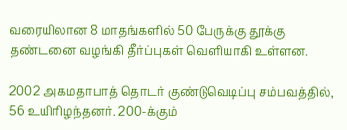வரையிலான 8 மாதங்களில் 50 பேருக்கு தூக்கு தண்டனை வழங்கி தீர்ப்புகள் வெளியாகி உள்ளன.

2002 அகமதாபாத் தொடர் குண்டுவெடிப்பு சம்பவத்தில், 56 உயிரிழந்தனர். 200-க்கும்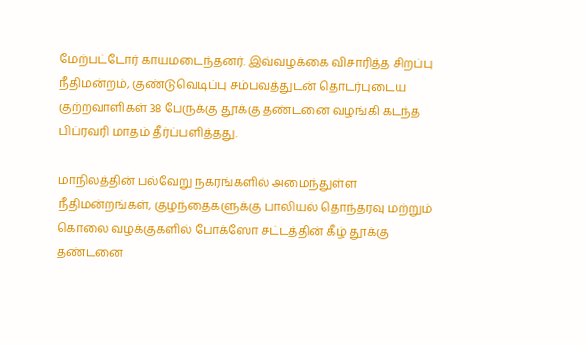மேற்பட்டோர் காயமடைந்தனர். இவ்வழக்கை விசாரித்த சிறப்பு நீதிமன்றம், குண்டுவெடிப்பு சம்பவத்துடன் தொடர்புடைய குற்றவாளிகள் 38 பேருக்கு தூக்கு தண்டனை வழங்கி கடந்த பிப்ரவரி மாதம் தீர்ப்பளித்தது.

மாநிலத்தின் பல்வேறு நகரங்களில் அமைந்துள்ள நீதிமன்றங்கள், குழந்தைகளுக்கு பாலியல் தொந்தரவு மற்றும் கொலை வழக்குகளில் போக்ஸோ சட்டத்தின் கீழ் தூக்கு தண்டனை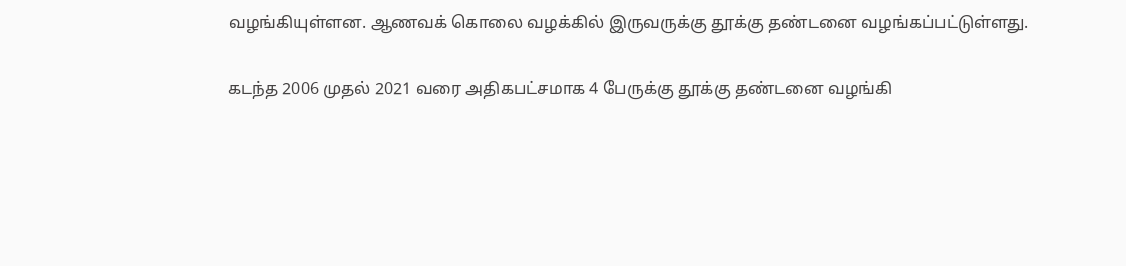வழங்கியுள்ளன. ஆணவக் கொலை வழக்கில் இருவருக்கு தூக்கு தண்டனை வழங்கப்பட்டுள்ளது.

கடந்த 2006 முதல் 2021 வரை அதிகபட்சமாக 4 பேருக்கு தூக்கு தண்டனை வழங்கி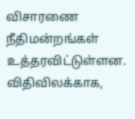விசாரணை நீதிமன்றங்கள் உத்தரவிட்டுள்ளன. விதிவிலக்காக,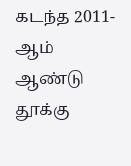கடந்த 2011-ஆம் ஆண்டு தூக்கு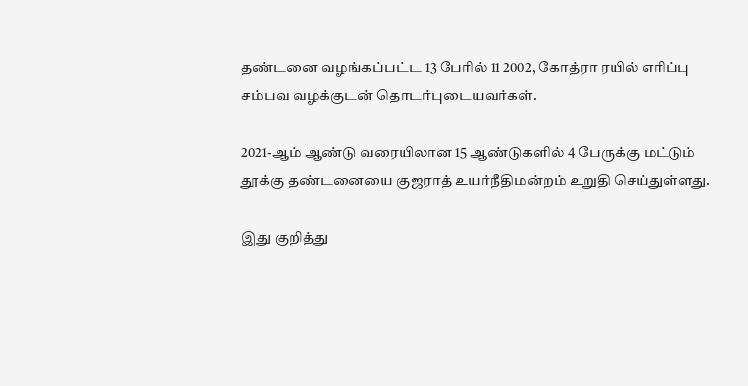தண்டனை வழங்கப்பட்ட 13 பேரில் 11 2002, கோத்ரா ரயில் எரிப்பு சம்பவ வழக்குடன் தொடர்புடையவர்கள்.

2021-ஆம் ஆண்டு வரையிலான 15 ஆண்டுகளில் 4 பேருக்கு மட்டும் தூக்கு தண்டனையை குஜராத் உயர்நீதிமன்றம் உறுதி செய்துள்ளது.

இது குறித்து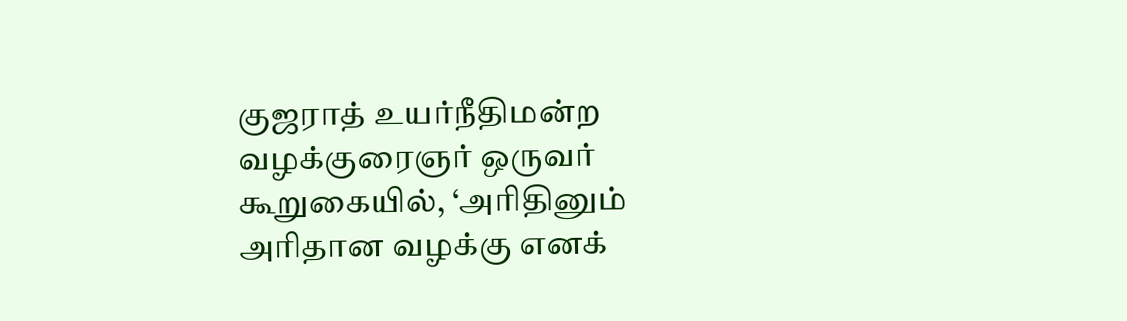குஜராத் உயர்நீதிமன்ற வழக்குரைஞர் ஒருவர் கூறுகையில், ‘அரிதினும் அரிதான வழக்கு எனக்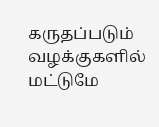கருதப்படும் வழக்குகளில் மட்டுமே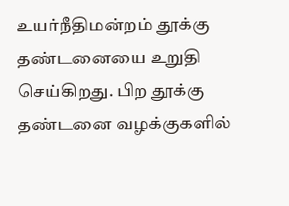உயர்நீதிமன்றம் தூக்கு தண்டனையை உறுதி செய்கிறது. பிற தூக்கு தண்டனை வழக்குகளில்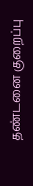தண்டனை குறைப்பு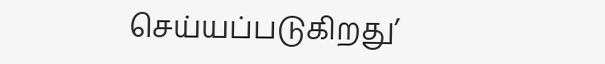செய்யப்படுகிறது’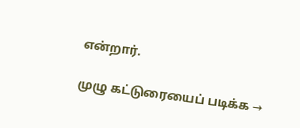என்றார்.

முழு கட்டுரையைப் படிக்க →